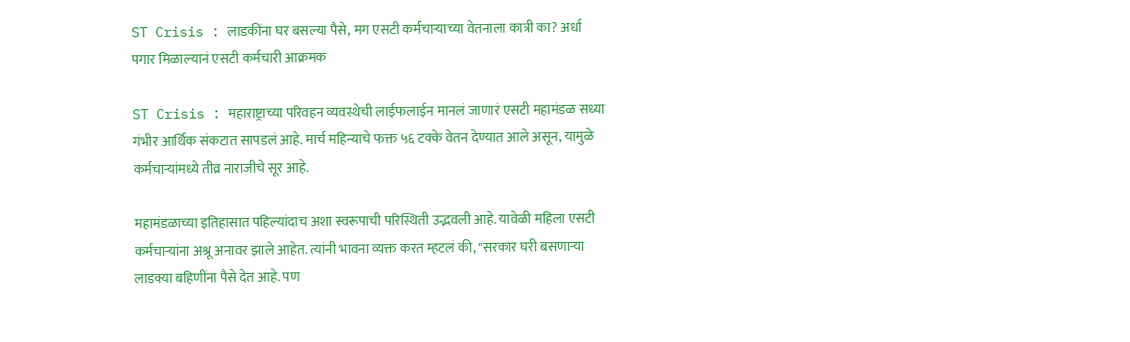ST Crisis : लाडकींना घर बसल्या पैसे, मग एसटी कर्मचाऱ्याच्या वेतनाला कात्री का? अर्धा पगार मिळाल्यानं एसटी कर्मचारी आक्रमक

ST Crisis : महाराष्ट्राच्या परिवहन व्यवस्थेची लाईफलाईन मानलं जाणारं एसटी महामंडळ सध्या गंभीर आर्थिक संकटात सापडलं आहे. मार्च महिन्याचे फक्त ५६ टक्के वेतन देण्यात आले असून, यामुळे कर्मचाऱ्यांमध्ये तीव्र नाराजीचे सूर आहे.

महामंडळाच्या इतिहासात पहिल्यांदाच अशा स्वरूपाची परिस्थिती उद्भवली आहे. यावेळी महिला एसटी कर्मचाऱ्यांना अश्रू अनावर झाले आहेत. त्यांनी भावना व्यक्त करत म्हटलं की, "सरकार घरी बसणाऱ्या लाडक्या बहिणींना पैसे देत आहे. पण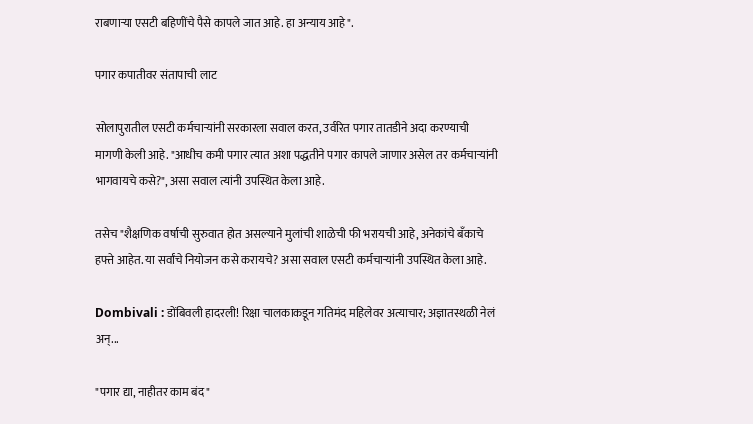राबणाऱ्या एसटी बहिणींचे पैसे कापले जात आहे. हा अन्याय आहे".

पगार कपातीवर संतापाची लाट

सोलापुरातील एसटी कर्मचाऱ्यांनी सरकारला सवाल करत, उर्वरित पगार तातडीने अदा करण्याची मागणी केली आहे. "आधीच कमी पगार त्यात अशा पद्धतीने पगार कापले जाणार असेल तर कर्मचाऱ्यांनी भागवायचे कसे?", असा सवाल त्यांनी उपस्थित केला आहे.

तसेच "शैक्षणिक वर्षाची सुरुवात होत असल्याने मुलांची शाळेची फी भरायची आहे, अनेकांचे बँकाचे हफ्ते आहेत. या सर्वांचे नियोजन कसे करायचे? असा सवाल एसटी कर्मचाऱ्यांनी उपस्थित केला आहे.

Dombivali : डोंबिवली हादरली! रिक्षा चालकाकडून गतिमंद महिलेवर अत्याचार; अज्ञातस्थळी नेलं अन्...

"पगार द्या, नाहीतर काम बंद"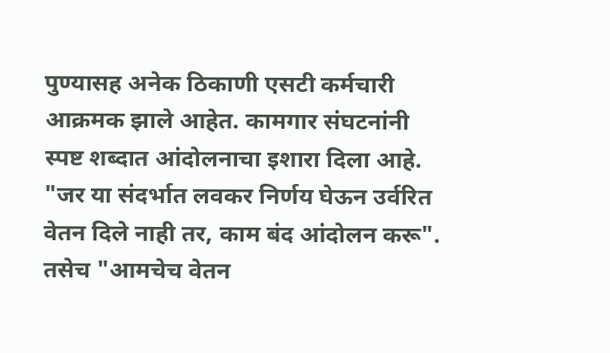पुण्यासह अनेक ठिकाणी एसटी कर्मचारी आक्रमक झाले आहेत. कामगार संघटनांनी स्पष्ट शब्दात आंदोलनाचा इशारा दिला आहे. "जर या संदर्भात लवकर निर्णय घेऊन उर्वरित वेतन दिले नाही तर, काम बंद आंदोलन करू". तसेच "आमचेच वेतन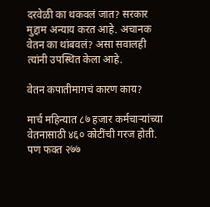दरवेळी का थकवलं जात? सरकार मुद्दाम अन्याय करत आहे. अचानक वेतन का थांबवलं? असा सवालही त्यांनी उपस्थित केला आहे.

वेतन कपातीमागचं कारण काय?

मार्च महिन्यात ८७ हजार कर्मचाऱ्यांच्या वेतनासाठी ४६० कोटींची गरज होती. पण फक्त २७७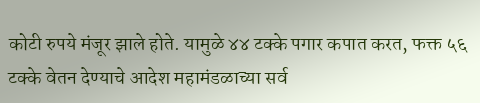कोटी रुपये मंजूर झाले होते. यामुळे ४४ टक्के पगार कपात करत, फक्त ५६ टक्के वेतन देण्याचे आदेश महामंडळाच्या सर्व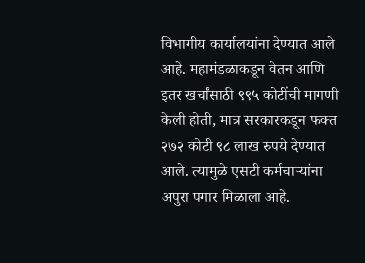विभागीय कार्यालयांना देण्यात आले आहे. महामंडळाकडून वेतन आणि इतर खर्चांसाठी ९९५ कोटींची मागणी केली होती, मात्र सरकारकडून फक्त २७२ कोटी ९८ लाख रुपये देण्यात आले. त्यामुळे एसटी कर्मचाऱ्यांना अपुरा पगार मिळाला आहे.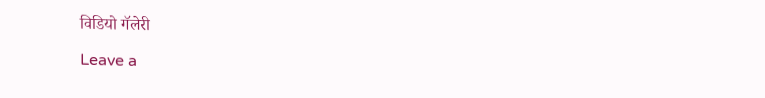विडियो गॅलेरी

Leave a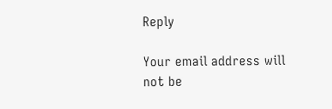Reply

Your email address will not be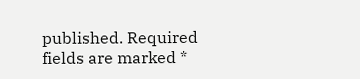published. Required fields are marked *